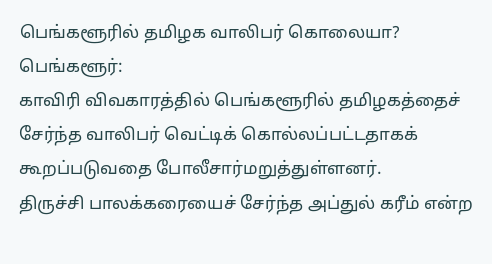பெங்களூரில் தமிழக வாலிபர் கொலையா?
பெங்களூர்:
காவிரி விவகாரத்தில் பெங்களூரில் தமிழகத்தைச் சேர்ந்த வாலிபர் வெட்டிக் கொல்லப்பட்டதாகக் கூறப்படுவதை போலீசார்மறுத்துள்ளனர்.
திருச்சி பாலக்கரையைச் சேர்ந்த அப்துல் கரீம் என்ற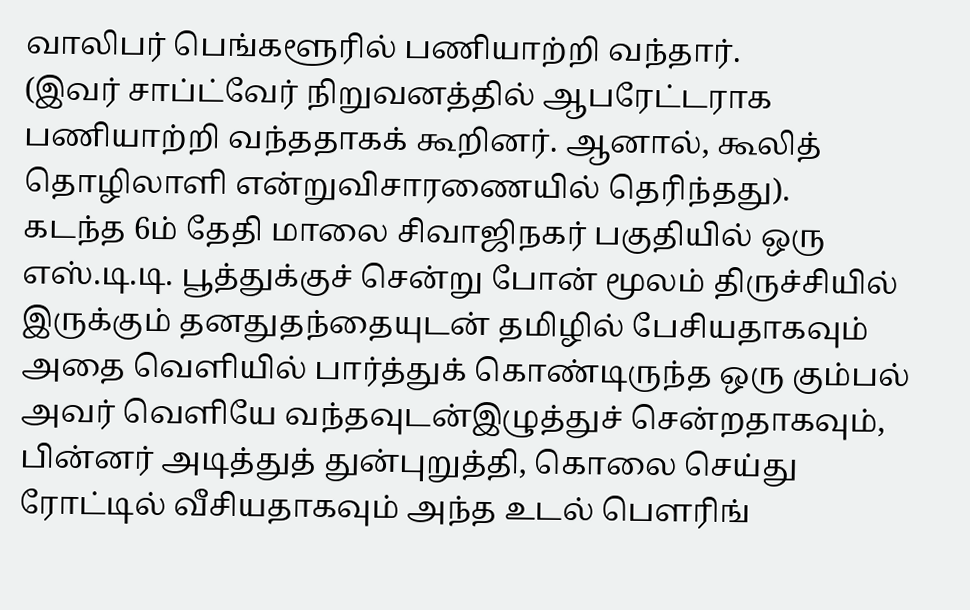வாலிபர் பெங்களூரில் பணியாற்றி வந்தார்.
(இவர் சாப்ட்வேர் நிறுவனத்தில் ஆபரேட்டராக பணியாற்றி வந்ததாகக் கூறினர். ஆனால், கூலித் தொழிலாளி என்றுவிசாரணையில் தெரிந்தது).
கடந்த 6ம் தேதி மாலை சிவாஜிநகர் பகுதியில் ஒரு எஸ்.டி.டி. பூத்துக்குச் சென்று போன் மூலம் திருச்சியில் இருக்கும் தனதுதந்தையுடன் தமிழில் பேசியதாகவும் அதை வெளியில் பார்த்துக் கொண்டிருந்த ஒரு கும்பல் அவர் வெளியே வந்தவுடன்இழுத்துச் சென்றதாகவும்,
பின்னர் அடித்துத் துன்புறுத்தி, கொலை செய்து ரோட்டில் வீசியதாகவும் அந்த உடல் பெளரிங்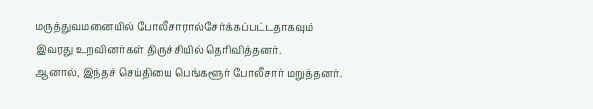மருத்துவமனையில் போலீசாரால்சேர்க்கப்பட்டதாகவும் இவரது உறவினர்கள் திருச்சியில் தெரிவித்தனர்.
ஆனால், இந்தச் செய்தியை பெங்களூர் போலீசார் மறுத்தனர்.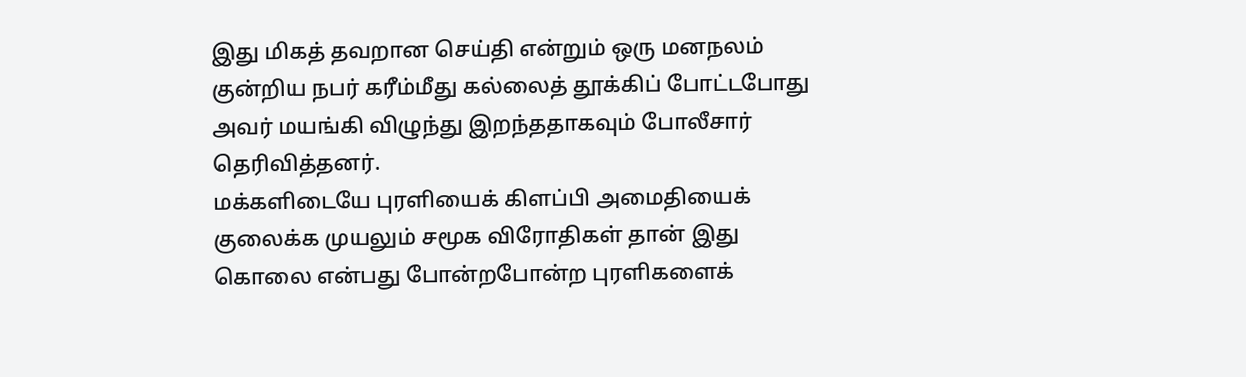இது மிகத் தவறான செய்தி என்றும் ஒரு மனநலம் குன்றிய நபர் கரீம்மீது கல்லைத் தூக்கிப் போட்டபோது அவர் மயங்கி விழுந்து இறந்ததாகவும் போலீசார் தெரிவித்தனர்.
மக்களிடையே புரளியைக் கிளப்பி அமைதியைக் குலைக்க முயலும் சமூக விரோதிகள் தான் இது கொலை என்பது போன்றபோன்ற புரளிகளைக்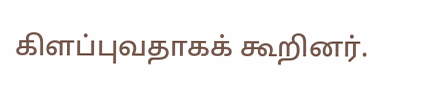கிளப்புவதாகக் கூறினர்.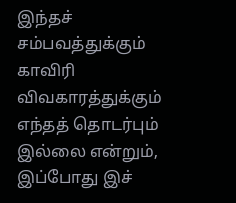இந்தச் சம்பவத்துக்கும் காவிரி விவகாரத்துக்கும் எந்தத் தொடர்பும் இல்லை என்றும், இப்போது இச்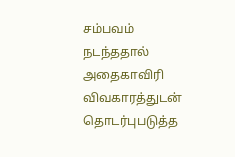சம்பவம் நடந்ததால் அதைகாவிரி விவகாரத்துடன் தொடர்புபடுத்த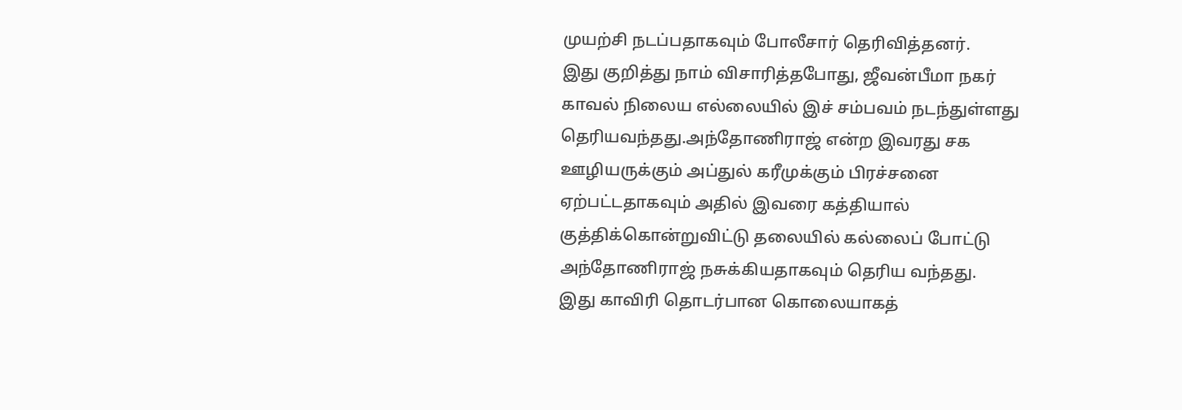முயற்சி நடப்பதாகவும் போலீசார் தெரிவித்தனர்.
இது குறித்து நாம் விசாரித்தபோது, ஜீவன்பீமா நகர் காவல் நிலைய எல்லையில் இச் சம்பவம் நடந்துள்ளது தெரியவந்தது.அந்தோணிராஜ் என்ற இவரது சக ஊழியருக்கும் அப்துல் கரீமுக்கும் பிரச்சனை ஏற்பட்டதாகவும் அதில் இவரை கத்தியால் குத்திக்கொன்றுவிட்டு தலையில் கல்லைப் போட்டு அந்தோணிராஜ் நசுக்கியதாகவும் தெரிய வந்தது.
இது காவிரி தொடர்பான கொலையாகத்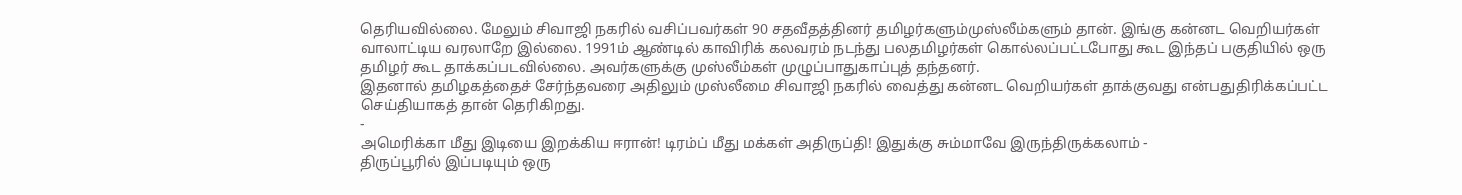தெரியவில்லை. மேலும் சிவாஜி நகரில் வசிப்பவர்கள் 90 சதவீதத்தினர் தமிழர்களும்முஸ்லீம்களும் தான். இங்கு கன்னட வெறியர்கள் வாலாட்டிய வரலாறே இல்லை. 1991ம் ஆண்டில் காவிரிக் கலவரம் நடந்து பலதமிழர்கள் கொல்லப்பட்டபோது கூட இந்தப் பகுதியில் ஒரு தமிழர் கூட தாக்கப்படவில்லை. அவர்களுக்கு முஸ்லீம்கள் முழுப்பாதுகாப்புத் தந்தனர்.
இதனால் தமிழகத்தைச் சேர்ந்தவரை அதிலும் முஸ்லீமை சிவாஜி நகரில் வைத்து கன்னட வெறியர்கள் தாக்குவது என்பதுதிரிக்கப்பட்ட செய்தியாகத் தான் தெரிகிறது.
-
அமெரிக்கா மீது இடியை இறக்கிய ஈரான்! டிரம்ப் மீது மக்கள் அதிருப்தி! இதுக்கு சும்மாவே இருந்திருக்கலாம் -
திருப்பூரில் இப்படியும் ஒரு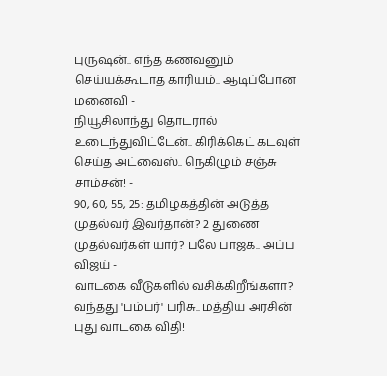புருஷன்.. எந்த கணவனும் செய்யக்கூடாத காரியம்.. ஆடிப்போன மனைவி -
நியூசிலாந்து தொடரால் உடைந்துவிட்டேன்.. கிரிக்கெட் கடவுள் செய்த அட்வைஸ்.. நெகிழும் சஞ்சு சாம்சன்! -
90, 60, 55, 25: தமிழகத்தின் அடுத்த முதல்வர் இவர்தான்? 2 துணை முதல்வர்கள் யார்? பலே பாஜக.. அப்ப விஜய் -
வாடகை வீடுகளில் வசிக்கிறீங்களா? வந்தது 'பம்பர்' பரிசு.. மத்திய அரசின் புது வாடகை விதி!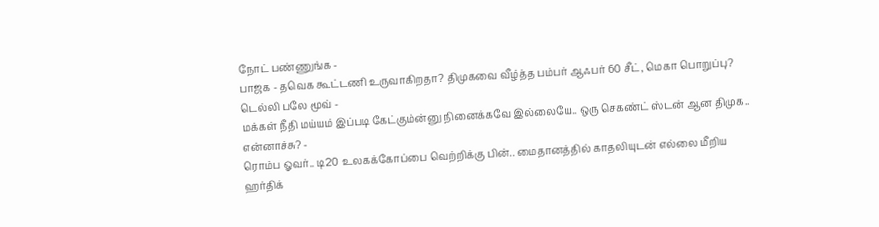நோட் பண்ணுங்க -
பாஜக - தவெக கூட்டணி உருவாகிறதா? திமுகவை வீழ்த்த பம்பர் ஆஃபர் 60 சீட், மெகா பொறுப்பு? டெல்லி பலே மூவ் -
மக்கள் நீதி மய்யம் இப்படி கேட்கும்ன்னு நினைக்கவே இல்லையே.. ஒரு செகண்ட் ஸ்டன் ஆன திமுக.. என்னாச்சு? -
ரொம்ப ஓவர்.. டி20 உலகக்கோப்பை வெற்றிக்கு பின்.. மைதானத்தில் காதலியுடன் எல்லை மீறிய ஹர்திக்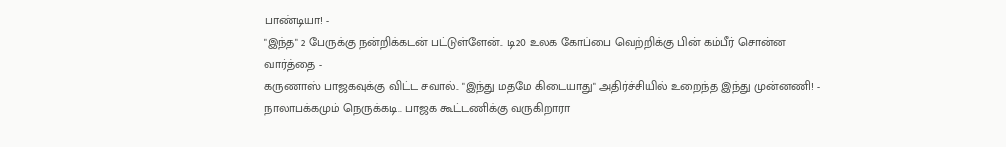பாண்டியா! -
"இந்த" 2 பேருக்கு நன்றிக்கடன் பட்டுள்ளேன்.. டி20 உலக கோப்பை வெற்றிக்கு பின் கம்பீர் சொன்ன வார்த்தை -
கருணாஸ் பாஜகவுக்கு விட்ட சவால்.. "இந்து மதமே கிடையாது" அதிர்ச்சியில் உறைந்த இந்து முன்னணி! -
நாலாபக்கமும் நெருக்கடி.. பாஜக கூட்டணிக்கு வருகிறாரா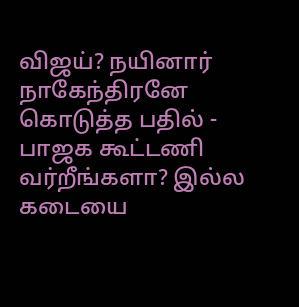விஜய்? நயினார் நாகேந்திரனே கொடுத்த பதில் -
பாஜக கூட்டணி வர்றீங்களா? இல்ல கடையை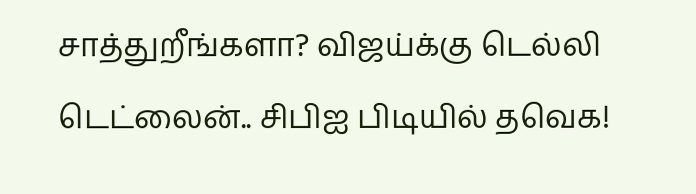சாத்துறீங்களா? விஜய்க்கு டெல்லி டெட்லைன்.. சிபிஐ பிடியில் தவெக!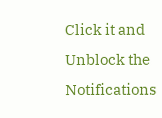Click it and Unblock the Notifications